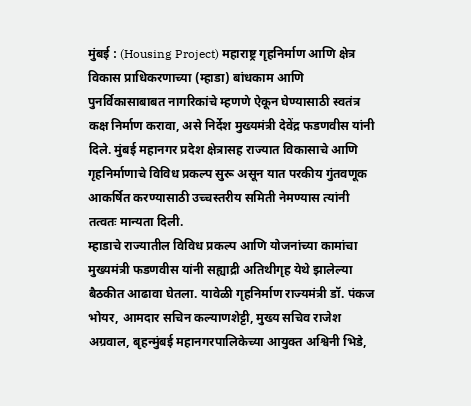मुंबई : (Housing Project) महाराष्ट्र गृहनिर्माण आणि क्षेत्र विकास प्राधिकरणाच्या (म्हाडा) बांधकाम आणि पुनर्विकासाबाबत नागरिकांचे म्हणणे ऐकून घेण्यासाठी स्वतंत्र कक्ष निर्माण करावा, असे निर्देश मुख्यमंत्री देवेंद्र फडणवीस यांनी दिले. मुंबई महानगर प्रदेश क्षेत्रासह राज्यात विकासाचे आणि गृहनिर्माणाचे विविध प्रकल्प सुरू असून यात परकीय गुंतवणूक आकर्षित करण्यासाठी उच्चस्तरीय समिती नेमण्यास त्यांनी तत्वतः मान्यता दिली.
म्हाडाचे राज्यातील विविध प्रकल्प आणि योजनांच्या कामांचा मुख्यमंत्री फडणवीस यांनी सह्याद्री अतिथीगृह येथे झालेल्या बैठकीत आढावा घेतला. यावेळी गृहनिर्माण राज्यमंत्री डॉ. पंकज भोयर, आमदार सचिन कल्याणशेट्टी, मुख्य सचिव राजेश अग्रवाल, बृहन्मुंबई महानगरपालिकेच्या आयुक्त अश्विनी भिडे,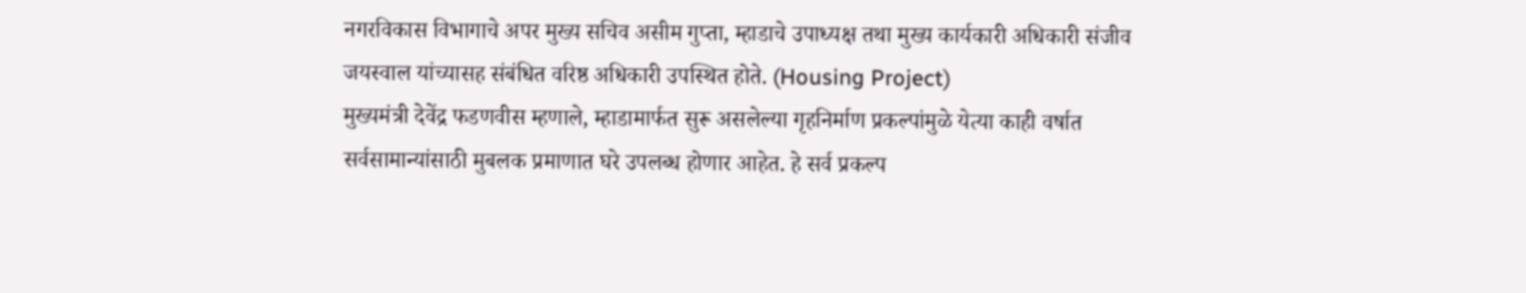नगरविकास विभागाचे अपर मुख्य सचिव असीम गुप्ता, म्हाडाचे उपाध्यक्ष तथा मुख्य कार्यकारी अधिकारी संजीव जयस्वाल यांच्यासह संबंधित वरिष्ठ अधिकारी उपस्थित होते. (Housing Project)
मुख्यमंत्री देवेंद्र फडणवीस म्हणाले, म्हाडामार्फत सुरू असलेल्या गृहनिर्माण प्रकल्पांमुळे येत्या काही वर्षात सर्वसामान्यांसाठी मुबलक प्रमाणात घरे उपलब्ध होणार आहेत. हे सर्व प्रकल्प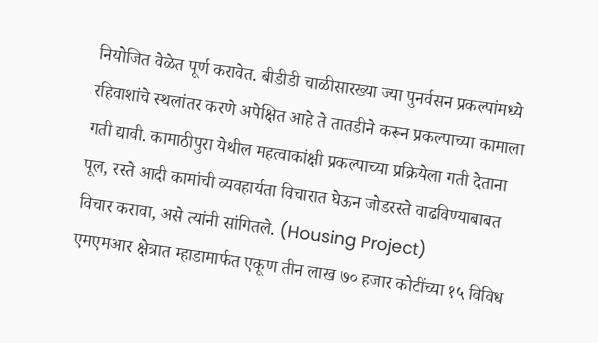नियोजित वेळेत पूर्ण करावेत. बीडीडी चाळीसारख्या ज्या पुनर्वसन प्रकल्पांमध्ये रहिवाशांचे स्थलांतर करणे अपेक्षित आहे ते तातडीने करून प्रकल्पाच्या कामाला गती द्यावी. कामाठीपुरा येथील महत्वाकांक्षी प्रकल्पाच्या प्रक्रियेला गती देताना पूल, रस्ते आदी कामांची व्यवहार्यता विचारात घेऊन जोडरस्ते वाढविण्याबाबत विचार करावा, असे त्यांनी सांगितले. (Housing Project)
एमएमआर क्षेत्रात म्हाडामार्फत एकूण तीन लाख ७० हजार कोटींच्या १५ विविध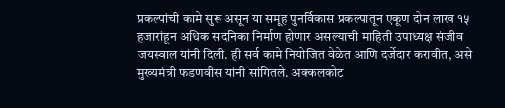प्रकल्पांची कामे सुरू असून या समूह पुनर्विकास प्रकल्पातून एकूण दोन लाख १५ हजारांहून अधिक सदनिका निर्माण होणार असल्याची माहिती उपाध्यक्ष संजीव जयस्वाल यांनी दिली. ही सर्व कामे नियोजित वेळेत आणि दर्जेदार करावीत, असे मुख्यमंत्री फडणवीस यांनी सांगितले. अक्कलकोट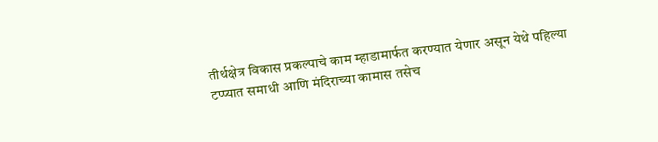तीर्थक्षेत्र विकास प्रकल्पाचे काम म्हाडामार्फत करण्यात येणार असून येथे पहिल्या टप्प्यात समाधी आणि मंदिराच्या कामास तसेच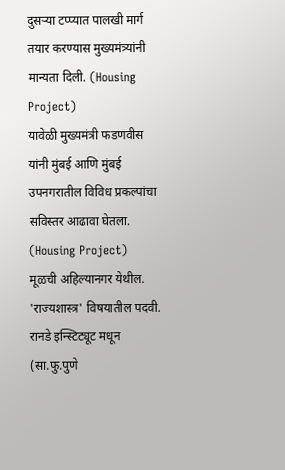दुसऱ्या टप्प्यात पालखी मार्ग तयार करण्यास मुख्यमंत्र्यांनी मान्यता दिली. (Housing Project)
यावेळी मुख्यमंत्री फडणवीस यांनी मुंबई आणि मुंबई उपनगरातील विविध प्रकल्पांचा सविस्तर आढावा घेतला. (Housing Project)
मूळची अहिल्यानगर येथील. 'राज्यशास्त्र' विषयातील पदवी. रानडे इन्स्टिट्यूट मधून (सा.फु.पुणे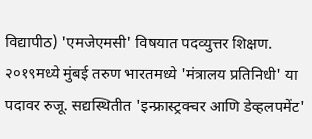विद्यापीठ) 'एमजेएमसी' विषयात पदव्युत्तर शिक्षण. २०१९मध्ये मुंबई तरुण भारतमध्ये 'मंत्रालय प्रतिनिधी' या पदावर रुजू. सद्यस्थितीत 'इन्फ्रास्ट्रक्चर आणि डेव्हलपमेंट'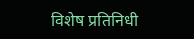विशेष प्रतिनिधी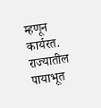म्हणून कार्यरत. राज्यातील पायाभूत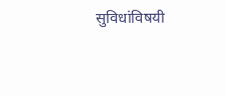सुविधांविषयी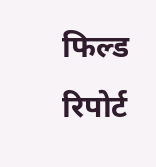फिल्ड रिपोर्ट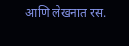आणि लेखनात रस.